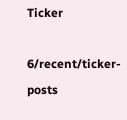Ticker

6/recent/ticker-posts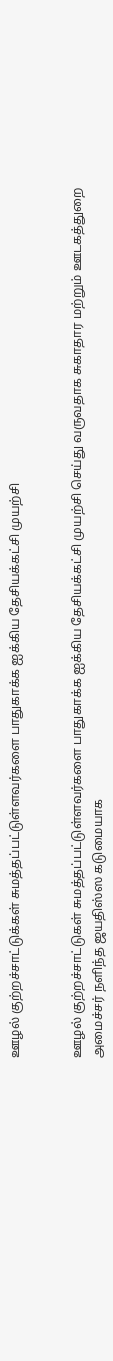ஊழல் குற்றச்சாட்டுக்கள் சுமத்தப்பட்டுள்ளவர்களை பாதுகாக்க ஐக்கிய தேசியக்கட்சி முயற்சி


ஊழல் குற்றச்சாட்டுகள் சுமத்தப்பட்டுள்ளவர்களை பாதுகாக்க ஐக்கிய தேசியக்கட்சி முயற்சி செய்து வருவதாக சுகாதார மற்றும் ஊடகத்துறை அமைச்சர் நளிந்த ஜயதிஸ்ஸ கடுமையாக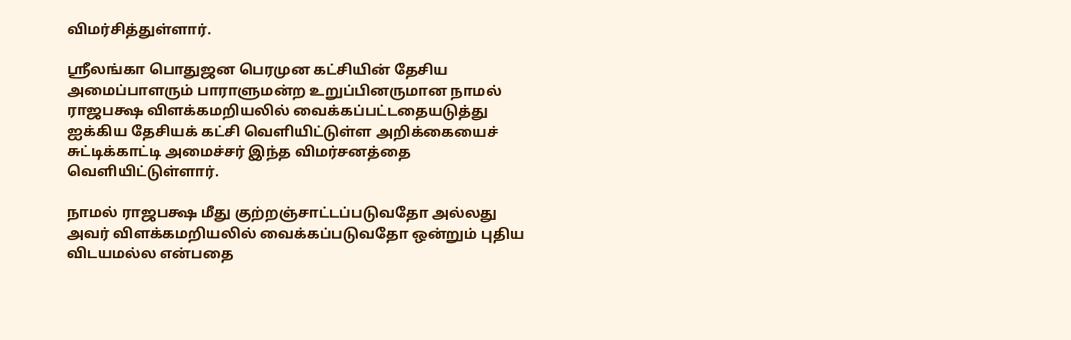விமர்சித்துள்ளார்.

ஸ்ரீலங்கா பொதுஜன பெரமுன கட்சியின் தேசிய அமைப்பாளரும் பாராளுமன்ற உறுப்பினருமான நாமல் ராஜபக்ஷ விளக்கமறியலில் வைக்கப்பட்டதையடுத்து ஐக்கிய தேசியக் கட்சி வெளியிட்டுள்ள அறிக்கையைச் சுட்டிக்காட்டி அமைச்சர் இந்த விமர்சனத்தை வெளியிட்டுள்ளார்.

நாமல் ராஜபக்ஷ மீது குற்றஞ்சாட்டப்படுவதோ அல்லது அவர் விளக்கமறியலில் வைக்கப்படுவதோ ஒன்றும் புதிய விடயமல்ல என்பதை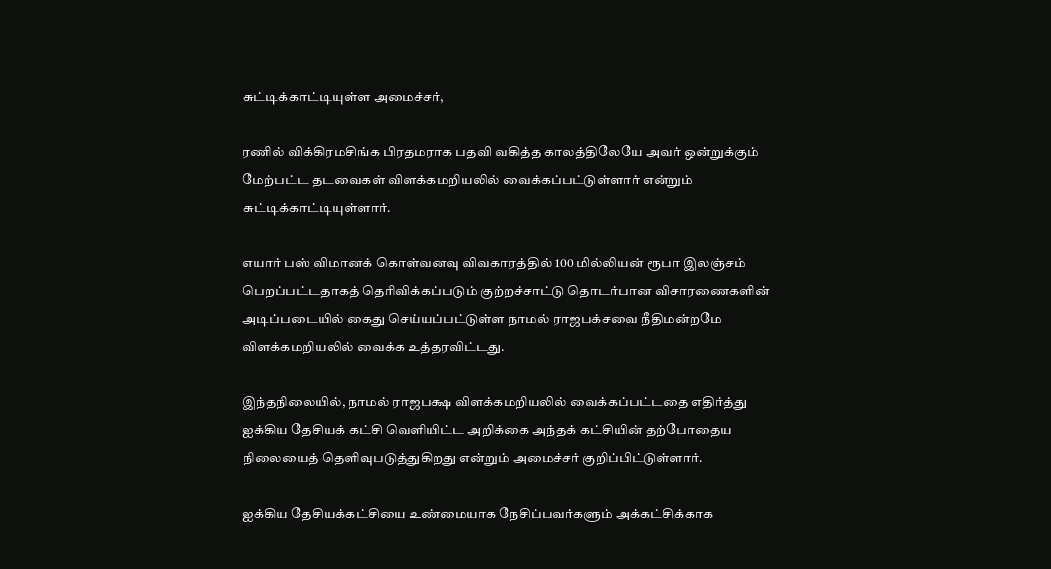சுட்டிக்காட்டியுள்ள அமைச்சர்,

ரணில் விக்கிரமசிங்க பிரதமராக பதவி வகித்த காலத்திலேயே அவர் ஒன்றுக்கும் மேற்பட்ட தடவைகள் விளக்கமறியலில் வைக்கப்பட்டுள்ளார் என்றும் சுட்டிக்காட்டியுள்ளார்.

எயார் பஸ் விமானக் கொள்வனவு விவகாரத்தில் 100 மில்லியன் ரூபா இலஞ்சம் பெறப்பட்டதாகத் தெரிவிக்கப்படும் குற்றச்சாட்டு தொடர்பான விசாரணைகளின் அடிப்படையில் கைது செய்யப்பட்டுள்ள நாமல் ராஜபக்சவை நீதிமன்றமே விளக்கமறியலில் வைக்க உத்தரவிட்டது.

இந்தநிலையில், நாமல் ராஜபக்ஷ விளக்கமறியலில் வைக்கப்பட்டதை எதிர்த்து ஐக்கிய தேசியக் கட்சி வெளியிட்ட அறிக்கை அந்தக் கட்சியின் தற்போதைய நிலையைத் தெளிவுபடுத்துகிறது என்றும் அமைச்சர் குறிப்பிட்டுள்ளார்.

ஐக்கிய தேசியக்கட்சியை உண்மையாக நேசிப்பவர்களும் அக்கட்சிக்காக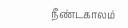நீண்டகாலம்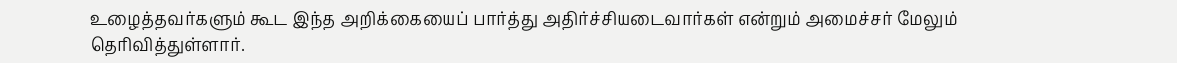உழைத்தவர்களும் கூட இந்த அறிக்கையைப் பார்த்து அதிர்ச்சியடைவார்கள் என்றும் அமைச்சர் மேலும் தெரிவித்துள்ளார்.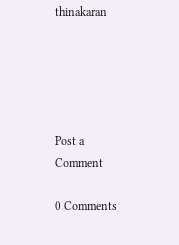thinakaran





Post a Comment

0 Comments